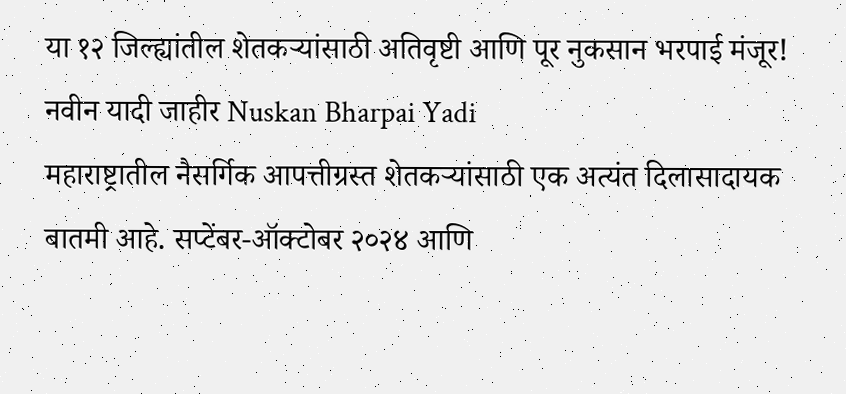या १२ जिल्ह्यांतील शेतकऱ्यांसाठी अतिवृष्टी आणि पूर नुकसान भरपाई मंजूर! नवीन यादी जाहीर Nuskan Bharpai Yadi
महाराष्ट्रातील नैसर्गिक आपत्तीग्रस्त शेतकऱ्यांसाठी एक अत्यंत दिलासादायक बातमी आहे. सप्टेंबर-ऑक्टोबर २०२४ आणि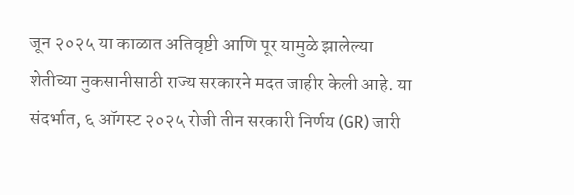जून २०२५ या काळात अतिवृष्टी आणि पूर यामुळे झालेल्या शेतीच्या नुकसानीसाठी राज्य सरकारने मदत जाहीर केली आहे. या संदर्भात, ६ ऑगस्ट २०२५ रोजी तीन सरकारी निर्णय (GR) जारी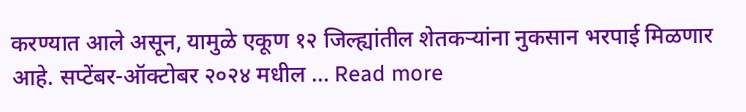करण्यात आले असून, यामुळे एकूण १२ जिल्ह्यांतील शेतकऱ्यांना नुकसान भरपाई मिळणार आहे. सप्टेंबर-ऑक्टोबर २०२४ मधील … Read more